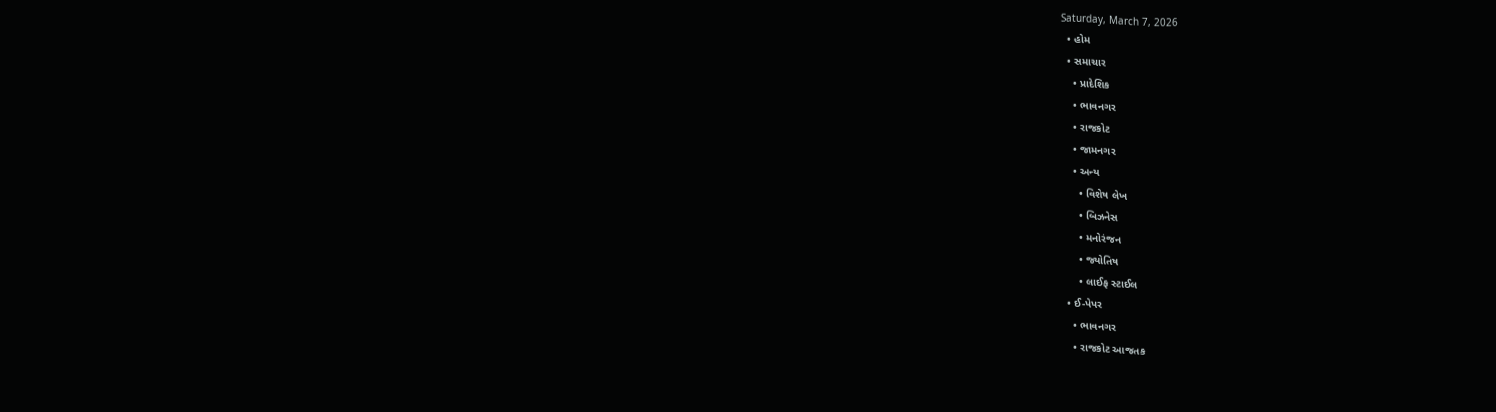Saturday, March 7, 2026
  • હોમ
  • સમાચાર
    • પ્રાદેશિક
    • ભાવનગર
    • રાજકોટ
    • જામનગર
    • અન્ય
      • વિશેષ લેખ
      • બિઝનેસ
      • મનોરંજન
      • જ્યોતિષ
      • લાઈફ સ્ટાઈલ
  • ઈ-પેપર
    • ભાવનગર
    • રાજકોટ આજતક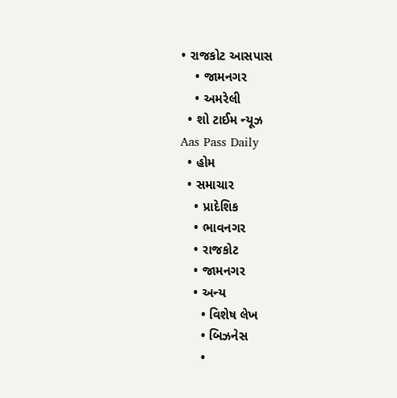• રાજકોટ આસપાસ
    • જામનગર
    • અમરેલી
  • શો ટાઈમ ન્યૂઝ
Aas Pass Daily
  • હોમ
  • સમાચાર
    • પ્રાદેશિક
    • ભાવનગર
    • રાજકોટ
    • જામનગર
    • અન્ય
      • વિશેષ લેખ
      • બિઝનેસ
      •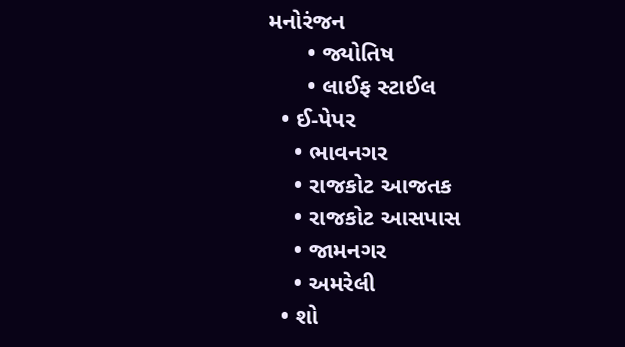મનોરંજન
      • જ્યોતિષ
      • લાઈફ સ્ટાઈલ
  • ઈ-પેપર
    • ભાવનગર
    • રાજકોટ આજતક
    • રાજકોટ આસપાસ
    • જામનગર
    • અમરેલી
  • શો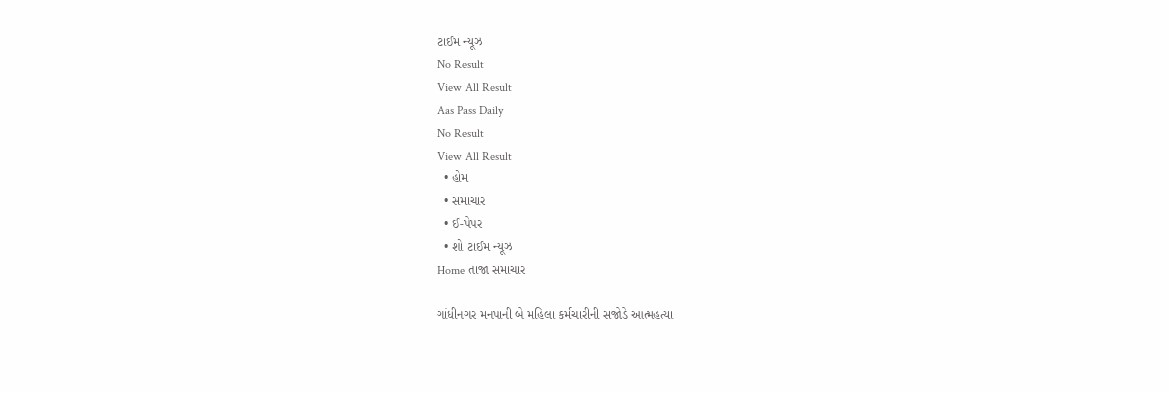ટાઈમ ન્યૂઝ
No Result
View All Result
Aas Pass Daily
No Result
View All Result
  • હોમ
  • સમાચાર
  • ઈ-પેપર
  • શો ટાઈમ ન્યૂઝ
Home તાજા સમાચાર

ગાંધીનગર મનપાની બે મહિલા કર્મચારીની સજોડે આત્મહત્યા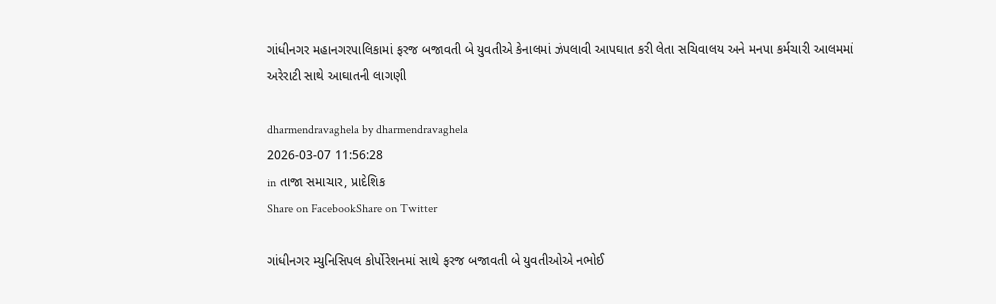ગાંધીનગર મહાનગરપાલિકામાં ફરજ બજાવતી બે યુવતીએ કેનાલમાં ઝંપલાવી આપઘાત કરી લેતા સચિવાલય અને મનપા કર્મચારી આલમમાં અરેરાટી સાથે આઘાતની લાગણી

dharmendravaghela by dharmendravaghela
2026-03-07 11:56:28
in તાજા સમાચાર, પ્રાદેશિક
Share on FacebookShare on Twitter

ગાંધીનગર મ્યુનિસિપલ કોર્પોરેશનમાં સાથે ફરજ બજાવતી બે યુવતીઓએ નભોઈ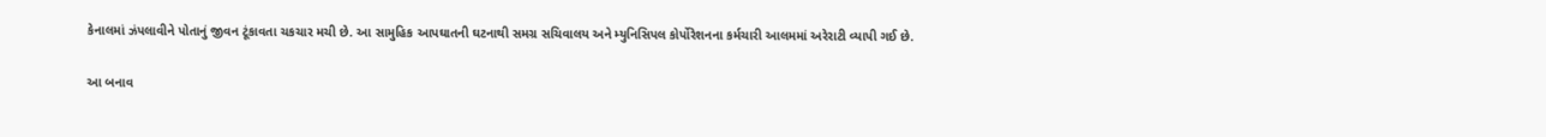કેનાલમાં ઝંપલાવીને પોતાનું જીવન ટૂંકાવતા ચકચાર મચી છે. આ સામુહિક આપઘાતની ઘટનાથી સમગ્ર સચિવાલય અને મ્યુનિસિપલ કોર્પોરેશનના કર્મચારી આલમમાં અરેરાટી વ્યાપી ગઈ છે.

આ બનાવ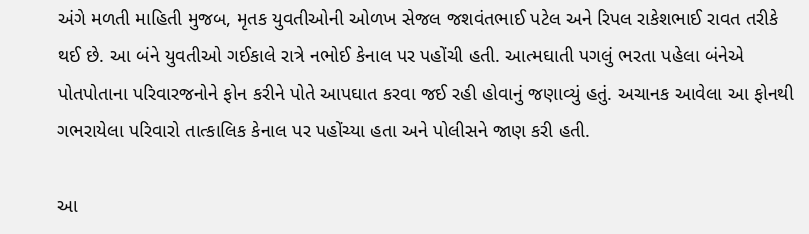અંગે મળતી માહિતી મુજબ, મૃતક યુવતીઓની ઓળખ સેજલ જશવંતભાઈ પટેલ અને રિપલ રાકેશભાઈ રાવત તરીકે થઈ છે. આ બંને યુવતીઓ ગઈકાલે રાત્રે નભોઈ કેનાલ પર પહોંચી હતી. આત્મઘાતી પગલું ભરતા પહેલા બંનેએ પોતપોતાના પરિવારજનોને ફોન કરીને પોતે આપઘાત કરવા જઈ રહી હોવાનું જણાવ્યું હતું. અચાનક આવેલા આ ફોનથી ગભરાયેલા પરિવારો તાત્કાલિક કેનાલ પર પહોંચ્યા હતા અને પોલીસને જાણ કરી હતી.

આ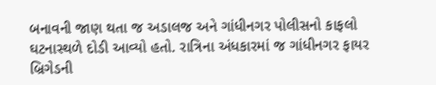બનાવની જાણ થતા જ અડાલજ અને ગાંધીનગર પોલીસનો કાફલો ઘટનાસ્થળે દોડી આવ્યો હતો. રાત્રિના અંધકારમાં જ ગાંધીનગર ફાયર બ્રિગેડની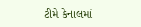ટીમે કેનાલમાં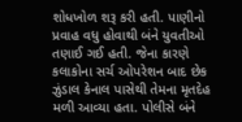શોધખોળ શરૂ કરી હતી. પાણીનો પ્રવાહ વધુ હોવાથી બંને યુવતીઓ તણાઈ ગઈ હતી. જેના કારણે કલાકોના સર્ચ ઓપરેશન બાદ છેક ઝુંડાલ કેનાલ પાસેથી તેમના મૃતદેહ મળી આવ્યા હતા. પોલીસે બંને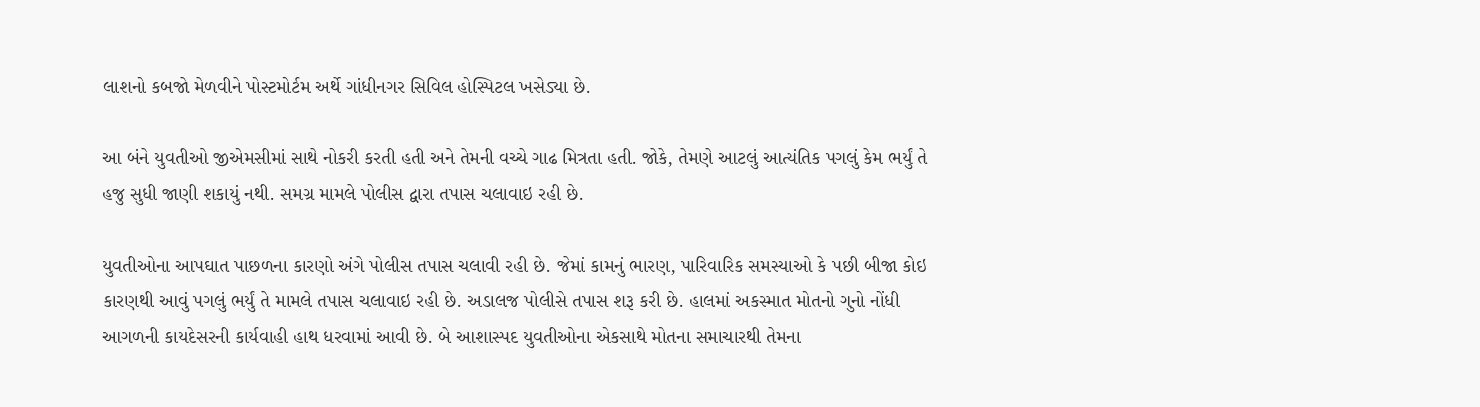લાશનો કબજો મેળવીને પોસ્ટમોર્ટમ અર્થે ગાંધીનગર સિવિલ હોસ્પિટલ ખસેડ્યા છે.

આ બંને યુવતીઓ જીએમસીમાં સાથે નોકરી કરતી હતી અને તેમની વચ્ચે ગાઢ મિત્રતા હતી. જોકે, તેમણે આટલું આત્યંતિક પગલું કેમ ભર્યું તે હજુ સુધી જાણી શકાયું નથી. સમગ્ર મામલે પોલીસ દ્વારા તપાસ ચલાવાઇ રહી છે.

યુવતીઓના આપઘાત પાછળના કારણો અંગે પોલીસ તપાસ ચલાવી રહી છે. જેમાં કામનું ભારણ, પારિવારિક સમસ્યાઓ કે પછી બીજા કોઇ કારણથી આવું પગલું ભર્યું તે મામલે તપાસ ચલાવાઇ રહી છે. અડાલજ પોલીસે તપાસ શરૂ કરી છે. હાલમાં અકસ્માત મોતનો ગુનો નોંધી આગળની કાયદેસરની કાર્યવાહી હાથ ધરવામાં આવી છે. બે આશાસ્પદ યુવતીઓના એકસાથે મોતના સમાચારથી તેમના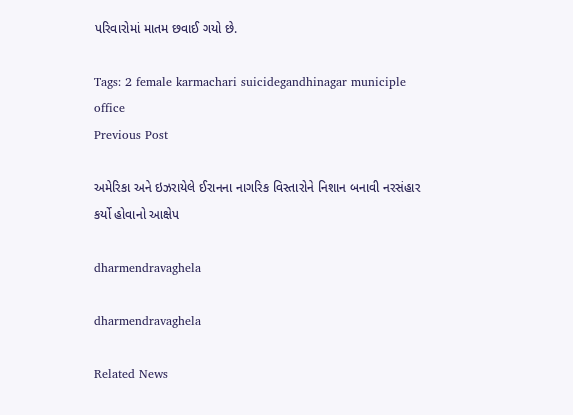પરિવારોમાં માતમ છવાઈ ગયો છે.

Tags: 2 female karmachari suicidegandhinagar municiple office
Previous Post

અમેરિકા અને ઇઝરાયેલે ઈરાનના નાગરિક વિસ્તારોને નિશાન બનાવી નરસંહાર કર્યો હોવાનો આક્ષેપ

dharmendravaghela

dharmendravaghela

Related News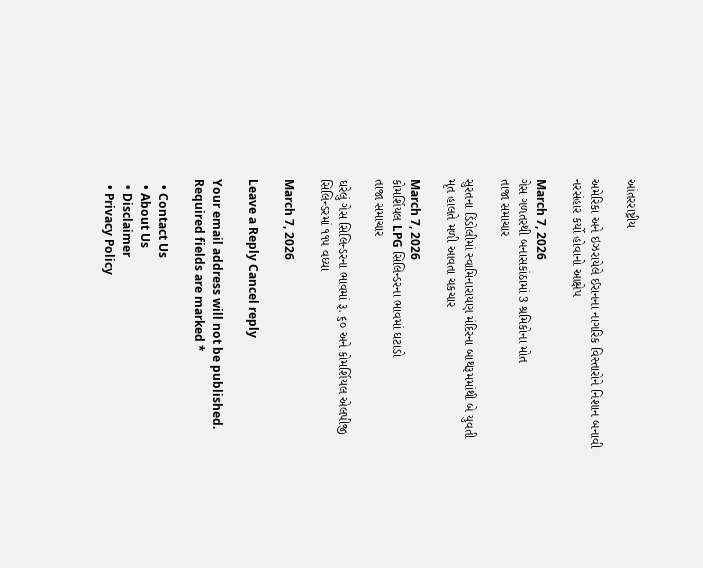આંતરરાષ્ટ્રીય

અમેરિકા અને ઇઝરાયેલે ઈરાનના નાગરિક વિસ્તારોને નિશાન બનાવી નરસંહાર કર્યો હોવાનો આક્ષેપ

March 7, 2026
ગેસ ગળતરથી બનાસકાંઠામાં 3 શ્રમિકોના મોત
તાજા સમાચાર

સુરતના ડિંડોલીમાં સ્વામિનારાયણ મંદિરના બાથરૂમમાંથી બે યુવતી મૃત હાલતે મળી આવતા ચકચાર

March 7, 2026
કોમર્શિયલ LPG સિલિન્ડરના ભાવમાં ઘટાડો
તાજા સમાચાર

ઘરેલું ગેસ સિલિન્ડરના ભાવમાં રૂ. ૬૦ અને કોમર્શિયલ એલપીજી સિલિન્ડરમાં ૧૧૫ વધ્યા

March 7, 2026

Leave a Reply Cancel reply

Your email address will not be published. Required fields are marked *

  • Contact Us
  • About Us
  • Disclaimer
  • Privacy Policy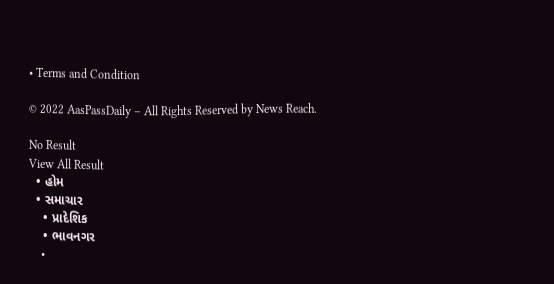• Terms and Condition

© 2022 AasPassDaily – All Rights Reserved by News Reach.

No Result
View All Result
  • હોમ
  • સમાચાર
    • પ્રાદેશિક
    • ભાવનગર
    •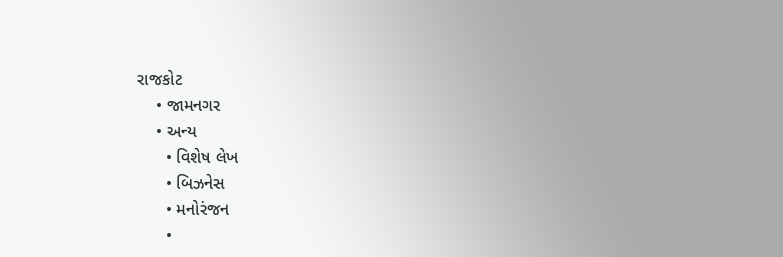રાજકોટ
    • જામનગર
    • અન્ય
      • વિશેષ લેખ
      • બિઝનેસ
      • મનોરંજન
      •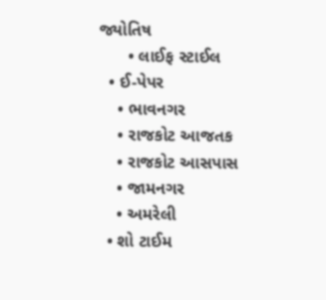જ્યોતિષ
      • લાઈફ સ્ટાઈલ
  • ઈ-પેપર
    • ભાવનગર
    • રાજકોટ આજતક
    • રાજકોટ આસપાસ
    • જામનગર
    • અમરેલી
  • શો ટાઈમ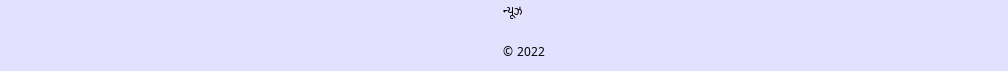ન્યૂઝ

© 2022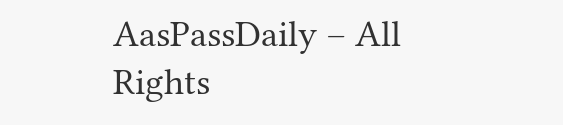AasPassDaily – All Rights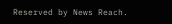Reserved by News Reach.